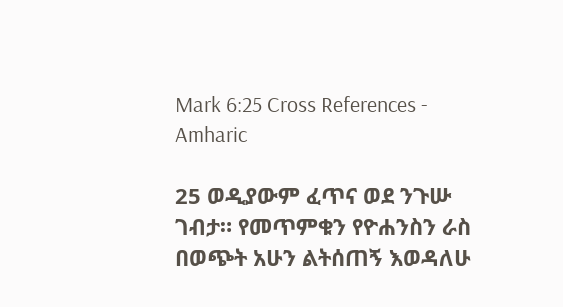Mark 6:25 Cross References - Amharic

25 ወዲያውም ፈጥና ወደ ንጉሡ ገብታ። የመጥምቁን የዮሐንስን ራስ በወጭት አሁን ልትሰጠኝ እወዳለሁ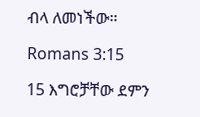ብላ ለመነችው።

Romans 3:15

15 እግሮቻቸው ደምን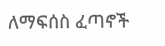ለማፍሰስ ፈጣኖች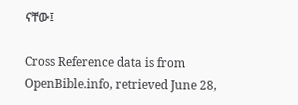ናቸው፤

Cross Reference data is from OpenBible.info, retrieved June 28,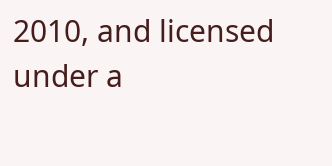2010, and licensed under a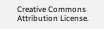Creative Commons Attribution License.